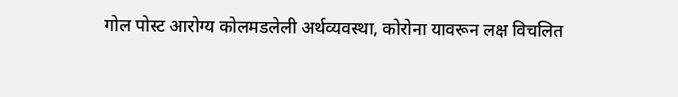गोल पोस्ट आरोग्य कोलमडलेली अर्थव्यवस्था, कोरोना यावरून लक्ष विचलित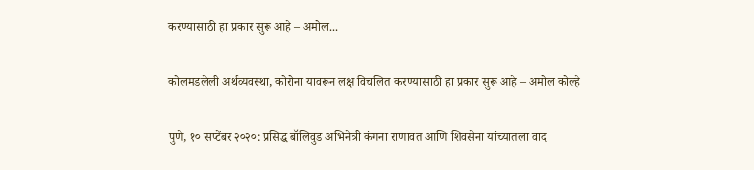करण्यासाठी हा प्रकार सुरू आहे – अमोल...

कोलमडलेली अर्थव्यवस्था, कोरोना यावरून लक्ष विचलित करण्यासाठी हा प्रकार सुरू आहे – अमोल कोल्हे

पुणे, १० सप्टेंबर २०२०: प्रसिद्ध बॉलिवुड अभिनेत्री कंगना राणावत आणि शिवसेना यांच्यातला वाद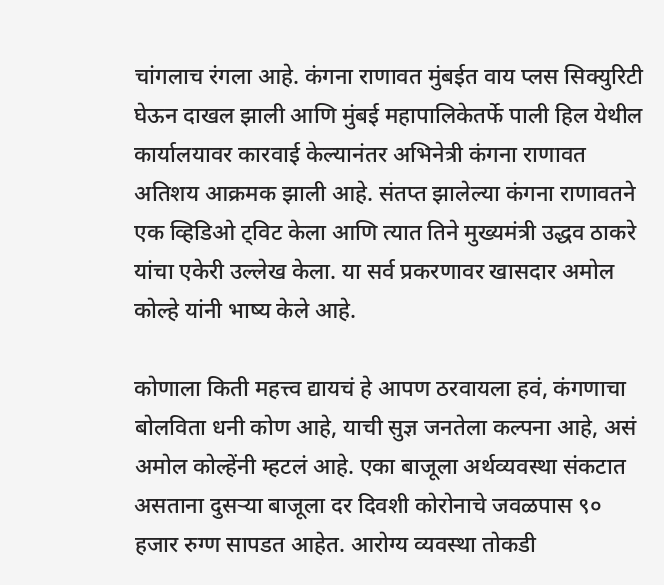चांगलाच रंगला आहे. कंगना राणावत मुंबईत वाय प्लस सिक्युरिटी घेऊन दाखल झाली आणि मुंबई महापालिकेतर्फे पाली हिल येथील कार्यालयावर कारवाई केल्यानंतर अभिनेत्री कंगना राणावत अतिशय आक्रमक झाली आहे. संतप्त झालेल्या कंगना राणावतने एक व्हिडिओ ट्विट केला आणि त्यात तिने मुख्यमंत्री उद्धव ठाकरे यांचा एकेरी उल्लेख केला. या सर्व प्रकरणावर खासदार अमोल कोल्हे यांनी भाष्य केले आहे.

कोणाला किती महत्त्व द्यायचं हे आपण ठरवायला हवं, कंगणाचा बोलविता धनी कोण आहे, याची सुज्ञ जनतेला कल्पना आहे, असं अमोल कोल्हेंनी म्हटलं आहे. एका बाजूला अर्थव्यवस्था संकटात असताना दुसऱ्या बाजूला दर दिवशी कोरोनाचे जवळपास ९० हजार रुग्ण सापडत आहेत. आरोग्य व्यवस्था तोकडी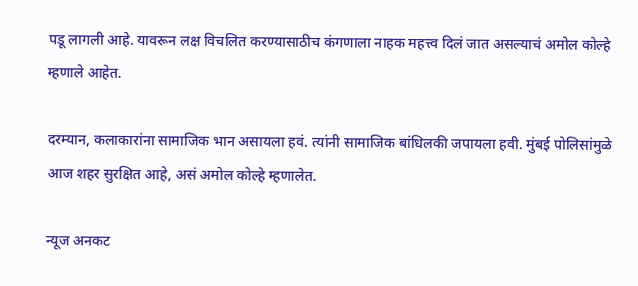पडू लागली आहे. यावरून लक्ष विचलित करण्यासाठीच कंगणाला नाहक महत्त्व दिलं जात असल्याचं अमोल कोल्हे म्हणाले आहेत.

दरम्यान, कलाकारांना सामाजिक भान असायला हवं. त्यांनी सामाजिक बांधिलकी जपायला हवी. मुंबई पोलिसांमुळे आज शहर सुरक्षित आहे, असं अमोल कोल्हे म्हणालेत.

न्यूज अनकट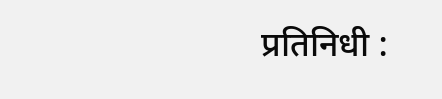प्रतिनिधी :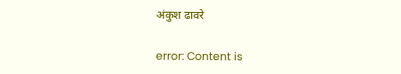अंकुश ढावरे

error: Content is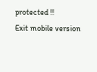protected !!
Exit mobile version